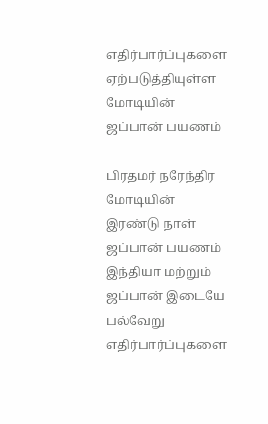எதிர்பார்ப்புகளை ஏற்படுத்தியுள்ள மோடியின் ஜப்பான் பயணம்

பிரதமர் நரேந்திர மோடியின் இரண்டு நாள் ஜப்பான் பயணம் இந்தியா மற்றும் ஜப்பான் இடையே பல்வேறு எதிர்பார்ப்புகளை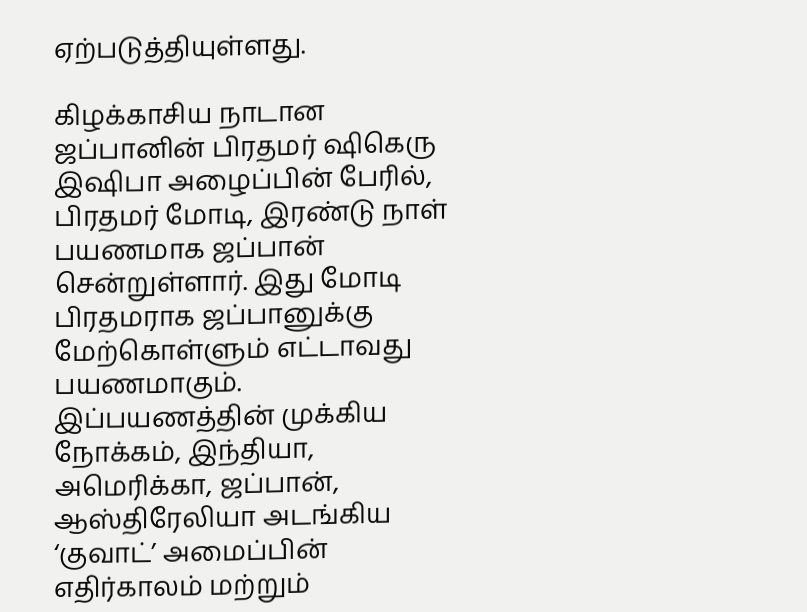ஏற்படுத்தியுள்ளது.

கிழக்காசிய நாடான ஜப்பானின் பிரதமர் ஷிகெரு இஷிபா அழைப்பின் பேரில், பிரதமர் மோடி, இரண்டு நாள் பயணமாக ஜப்பான் சென்றுள்ளார். இது மோடி பிரதமராக ஜப்பானுக்கு மேற்கொள்ளும் எட்டாவது பயணமாகும். இப்பயணத்தின் முக்கிய நோக்கம், இந்தியா, அமெரிக்கா, ஜப்பான், ஆஸ்திரேலியா அடங்கிய ‘குவாட்’ அமைப்பின் எதிர்காலம் மற்றும்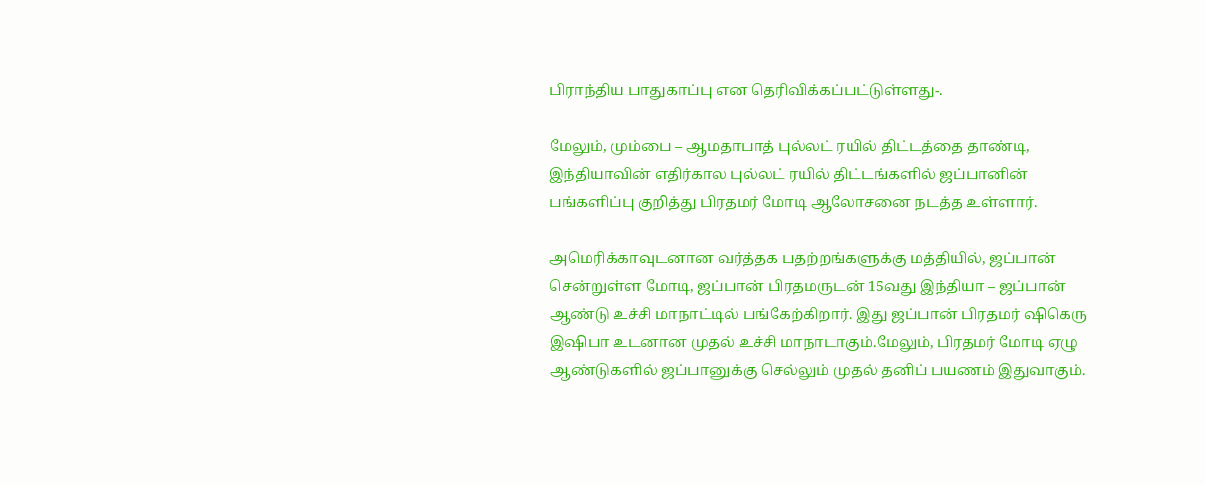பிராந்திய பாதுகாப்பு என தெரிவிக்கப்பட்டுள்ளது-.

மேலும், மும்பை – ஆமதாபாத் புல்லட் ரயில் திட்டத்தை தாண்டி, இந்தியாவின் எதிர்கால புல்லட் ரயில் திட்டங்களில் ஜப்பானின் பங்களிப்பு குறித்து பிரதமர் மோடி ஆலோசனை நடத்த உள்ளார்.

அமெரிக்காவுடனான வர்த்தக பதற்றங்களுக்கு மத்தியில், ஜப்பான் சென்றுள்ள மோடி, ஜப்பான் பிரதமருடன் 15வது இந்தியா – ஜப்பான் ஆண்டு உச்சி மாநாட்டில் பங்கேற்கிறார். இது ஜப்பான் பிரதமர் ஷிகெரு இஷிபா உடனான முதல் உச்சி மாநாடாகும்.மேலும், பிரதமர் மோடி ஏழு ஆண்டுகளில் ஜப்பானுக்கு செல்லும் முதல் தனிப் பயணம் இதுவாகும்.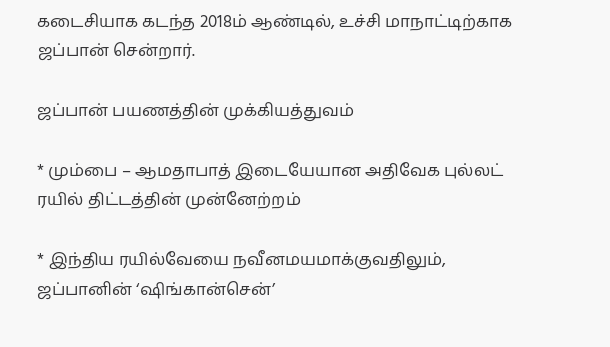கடைசியாக கடந்த 2018ம் ஆண்டில், உச்சி மாநாட்டிற்காக ஜப்பான் சென்றார்.

ஜப்பான் பயணத்தின் முக்கியத்துவம்

* மும்பை – ஆமதாபாத் இடையேயான அதிவேக புல்லட் ரயில் திட்டத்தின் முன்னேற்றம்

* இந்திய ரயில்வேயை நவீனமயமாக்குவதிலும், ஜப்பானின் ‘ஷிங்கான்சென்’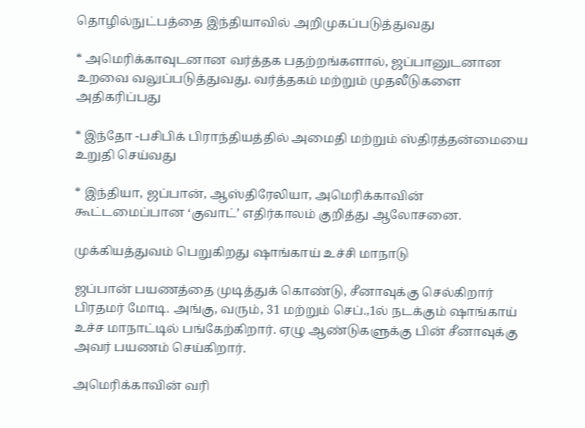தொழில்நுட்பத்தை இந்தியாவில் அறிமுகப்படுத்துவது

* அமெரிக்காவுடனான வர்த்தக பதற்றங்களால், ஜப்பானுடனான உறவை வலுப்படுத்துவது. வர்த்தகம் மற்றும் முதலீடுகளை அதிகரிப்பது

* இந்தோ -பசிபிக் பிராந்தியத்தில் அமைதி மற்றும் ஸ்திரத்தன்மையை உறுதி செய்வது

* இந்தியா, ஜப்பான், ஆஸ்திரேலியா, அமெரிக்காவின் கூட்டமைப்பான ‘குவாட்’ எதிர்காலம் குறித்து ஆலோசனை.

முக்கியத்துவம் பெறுகிறது ஷாங்காய் உச்சி மாநாடு

ஜப்பான் பயணத்தை முடித்துக் கொண்டு, சீனாவுக்கு செல்கிறார் பிரதமர் மோடி. அங்கு, வரும், 31 மற்றும் செப்.,1ல் நடக்கும் ஷாங்காய் உச்ச மாநாட்டில் பங்கேற்கிறார். ஏழு ஆண்டுகளுக்கு பின் சீனாவுக்கு அவர் பயணம் செய்கிறார்.

அமெரிக்காவின் வரி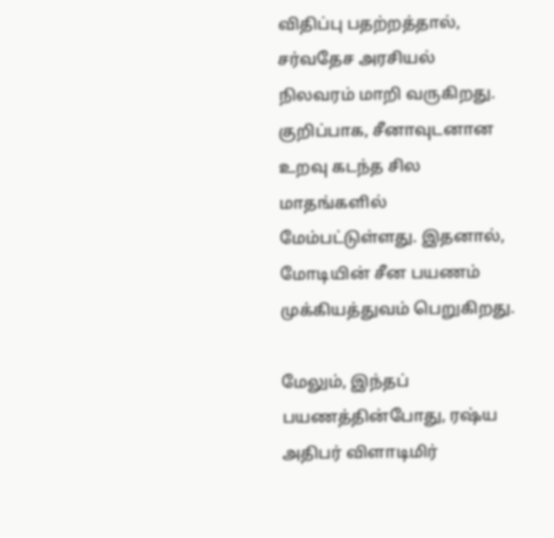விதிப்பு பதற்றத்தால், சர்வதேச அரசியல் நிலவரம் மாறி வருகிறது. குறிப்பாக, சீனாவுடனான உறவு கடந்த சில மாதங்களில் மேம்பட்டுள்ளது. இதனால், மோடியின் சீன பயணம் முக்கியத்துவம் பெறுகிறது.

மேலும், இந்தப் பயணத்தின்போது, ரஷ்ய அதிபர் விளாடிமிர்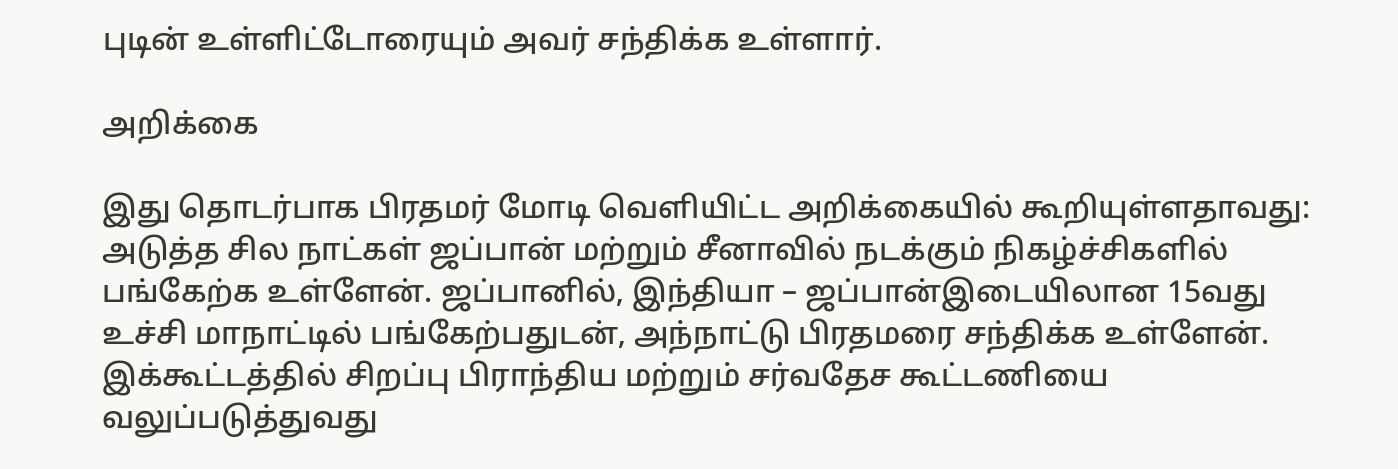புடின் உள்ளிட்டோரையும் அவர் சந்திக்க உள்ளார்.

அறிக்கை

இது தொடர்பாக பிரதமர் மோடி வெளியிட்ட அறிக்கையில் கூறியுள்ளதாவது: அடுத்த சில நாட்கள் ஜப்பான் மற்றும் சீனாவில் நடக்கும் நிகழ்ச்சிகளில் பங்கேற்க உள்ளேன். ஜப்பானில், இந்தியா – ஜப்பான்இடையிலான 15வது உச்சி மாநாட்டில் பங்கேற்பதுடன், அந்நாட்டு பிரதமரை சந்திக்க உள்ளேன். இக்கூட்டத்தில் சிறப்பு பிராந்திய மற்றும் சர்வதேச கூட்டணியை வலுப்படுத்துவது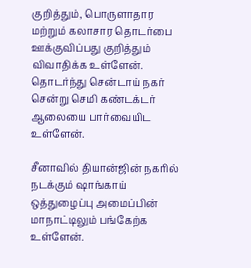குறித்தும், பொருளாதார மற்றும் கலாசார தொடர்பை ஊக்குவிப்பது குறித்தும் விவாதிக்க உள்ளேன். தொடர்ந்து சென்டாய் நகர் சென்று செமி கண்டக்டர் ஆலையை பார்வையிட உள்ளேன்.

சீனாவில் தியான்ஜின் நகரில் நடக்கும் ஷாங்காய் ஒத்துழைப்பு அமைப்பின் மாநாட்டிலும் பங்கேற்க உள்ளேன்.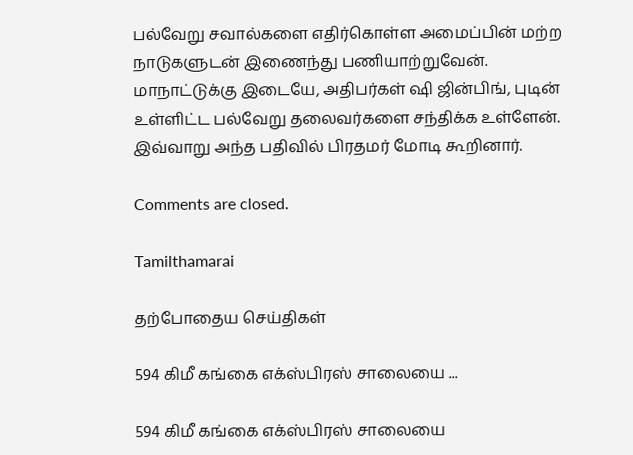பல்வேறு சவால்களை எதிர்கொள்ள அமைப்பின் மற்ற நாடுகளுடன் இணைந்து பணியாற்றுவேன். மாநாட்டுக்கு இடையே, அதிபர்கள் ஷி ஜின்பிங், புடின் உள்ளிட்ட பல்வேறு தலைவர்களை சந்திக்க உள்ளேன். இவ்வாறு அந்த பதிவில் பிரதமர் மோடி கூறினார்.

Comments are closed.

Tamilthamarai

தற்போதைய செய்திகள்

594 கிமீ கங்கை எக்ஸ்பிரஸ் சாலையை ...

594 கிமீ கங்கை எக்ஸ்பிரஸ் சாலையை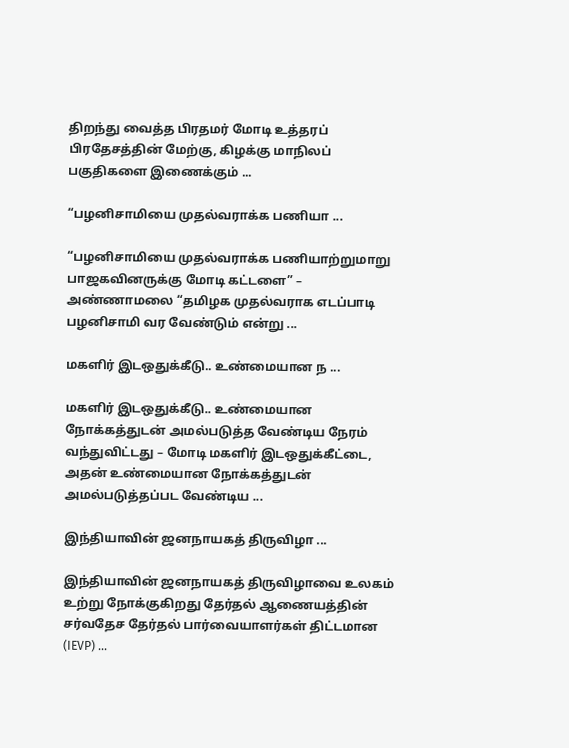திறந்து வைத்த பிரதமர் மோடி உத்தரப் பிரதேசத்தின் மேற்கு, கிழக்கு மாநிலப் பகுதிகளை இணைக்கும் ...

“பழனிசாமியை முதல்வராக்க பணியா ...

“பழனிசாமியை முதல்வராக்க பணியாற்றுமாறு பாஜகவினருக்கு மோடி கட்டளை” – அண்ணாமலை “தமிழக முதல்வராக எடப்பாடி பழனிசாமி வர வேண்டும் என்று ...

மகளிர் இடஒதுக்கீடு.. உண்மையான ந ...

மகளிர் இடஒதுக்கீடு.. உண்மையான நோக்கத்துடன் அமல்படுத்த வேண்டிய நேரம் வந்துவிட்டது – மோடி மகளிர் இடஒதுக்கீட்டை, அதன் உண்மையான நோக்கத்துடன் அமல்படுத்தப்பட வேண்டிய ...

இந்தியாவின் ஜனநாயகத் திருவிழா ...

இந்தியாவின் ஜனநாயகத் திருவிழாவை உலகம் உற்று நோக்குகிறது தேர்தல் ஆணையத்தின் சர்வதேச தேர்தல் பார்வையாளர்கள் திட்டமான (IEVP) ...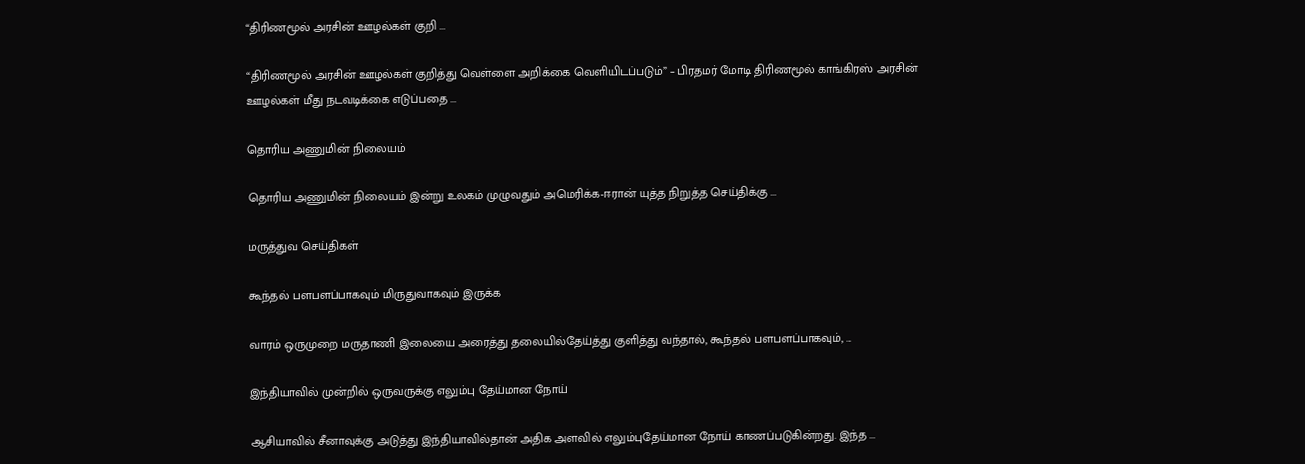“திரிணமூல் அரசின் ஊழல்கள் குறி ...

“திரிணமூல் அரசின் ஊழல்கள் குறித்து வெள்ளை அறிக்கை வெளியிடப்படும்” – பிரதமர் மோடி திரிணமூல் காங்கிரஸ் அரசின் ஊழல்கள் மீது நடவடிக்கை எடுப்பதை ...

தொரிய அணுமின் நிலையம்

தொரிய அணுமின் நிலையம் இன்று உலகம் முழுவதும் அமெரிக்க-ஈரான் யுத்த நிறுத்த செய்திக்கு ...

மருத்துவ செய்திகள்

கூந்தல் பளபளப்பாகவும் மிருதுவாகவும் இருக்க

வாரம் ஒருமுறை மருதாணி இலையை அரைத்து தலையில்தேய்த்து குளித்து வந்தால், கூந்தல் பளபளப்பாகவும், ...

இந்தியாவில் முன்றில் ஒருவருக்கு எலும்பு தேய்மான நோய்

ஆசியாவில் சீனாவுக்கு அடுத்து இந்தியாவில்தான் அதிக அளவில் எலும்புதேய்மான நோய் காணப்படுகின்றது. இந்த ...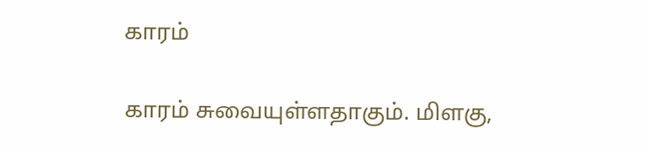காரம்

காரம் சுவையுள்ளதாகும். மிளகு,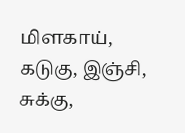மிளகாய், கடுகு, இஞ்சி, சுக்கு,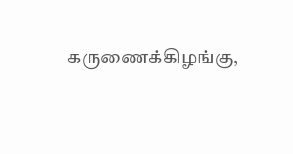கருணைக்கிழங்கு,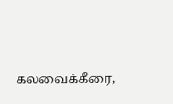கலவைக்கீரை,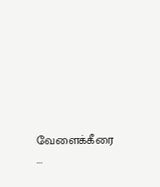வேளைக்கீரை ...